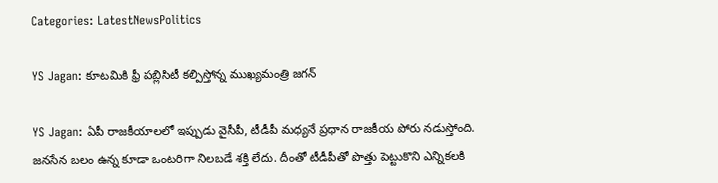Categories: LatestNewsPolitics

YS Jagan: కూటమికి ఫ్రీ పబ్లిసిటీ కల్పిస్తోన్న ముఖ్యమంత్రి జగన్

YS Jagan: ఏపీ రాజకీయాలలో ఇప్పుడు వైసీపీ, టీడీపీ మధ్యనే ప్రధాన రాజకీయ పోరు నడుస్తోంది. జనసేన బలం ఉన్న కూడా ఒంటరిగా నిలబడే శక్తి లేదు. దీంతో టీడీపీతో పొత్తు పెట్టుకొని ఎన్నికలకి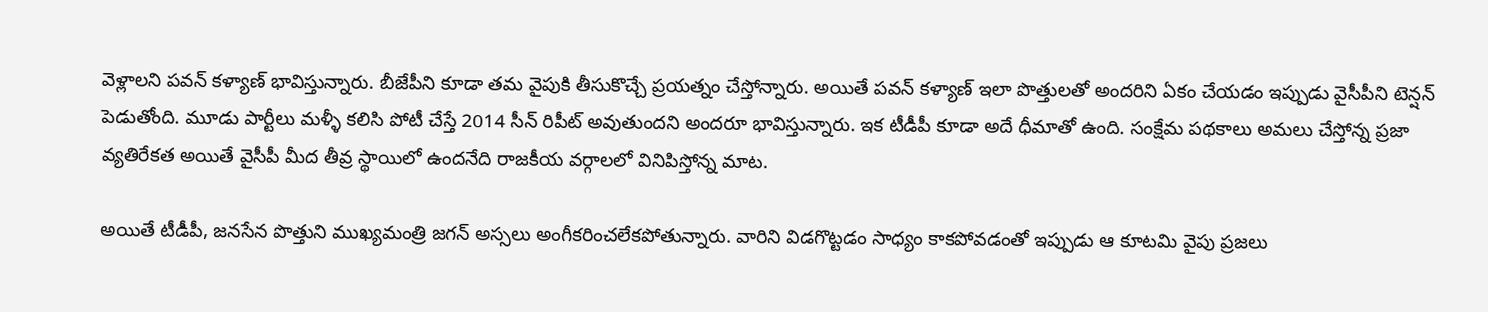వెళ్లాలని పవన్ కళ్యాణ్ భావిస్తున్నారు. బీజేపీని కూడా తమ వైపుకి తీసుకొచ్చే ప్రయత్నం చేస్తోన్నారు. అయితే పవన్ కళ్యాణ్ ఇలా పొత్తులతో అందరిని ఏకం చేయడం ఇప్పుడు వైసీపీని టెన్షన్ పెడుతోంది. మూడు పార్టీలు మళ్ళీ కలిసి పోటీ చేస్తే 2014 సీన్ రిపీట్ అవుతుందని అందరూ భావిస్తున్నారు. ఇక టీడీపీ కూడా అదే ధీమాతో ఉంది. సంక్షేమ పథకాలు అమలు చేస్తోన్న ప్రజా వ్యతిరేకత అయితే వైసీపీ మీద తీవ్ర స్థాయిలో ఉందనేది రాజకీయ వర్గాలలో వినిపిస్తోన్న మాట.

అయితే టీడీపీ, జనసేన పొత్తుని ముఖ్యమంత్రి జగన్ అస్సలు అంగీకరించలేకపోతున్నారు. వారిని విడగొట్టడం సాధ్యం కాకపోవడంతో ఇప్పుడు ఆ కూటమి వైపు ప్రజలు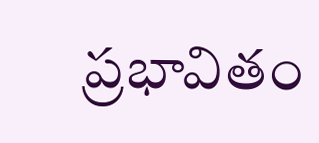ప్రభావితం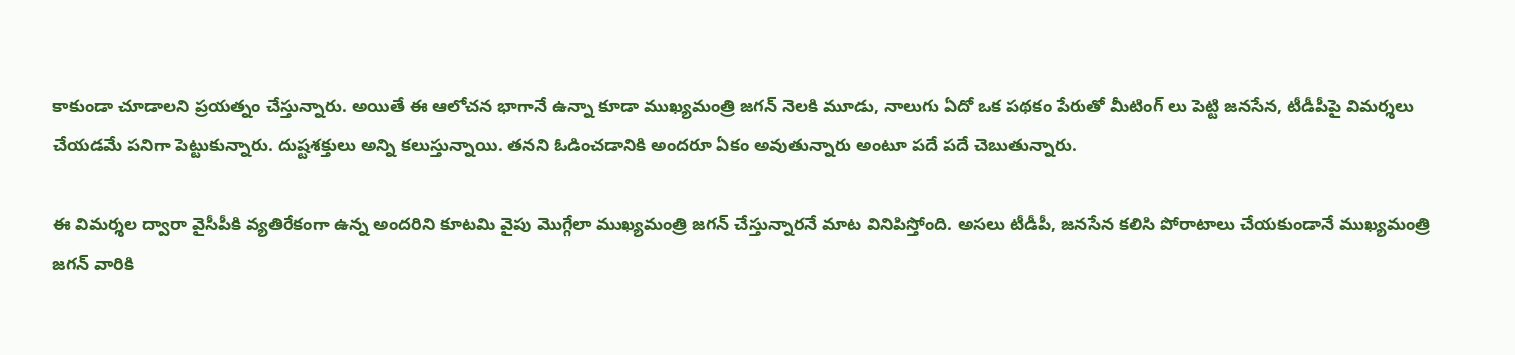కాకుండా చూడాలని ప్రయత్నం చేస్తున్నారు. అయితే ఈ ఆలోచన భాగానే ఉన్నా కూడా ముఖ్యమంత్రి జగన్ నెలకి మూడు, నాలుగు ఏదో ఒక పథకం పేరుతో మీటింగ్ లు పెట్టి జనసేన, టీడీపీపై విమర్శలు చేయడమే పనిగా పెట్టుకున్నారు. దుష్టశక్తులు అన్ని కలుస్తున్నాయి. తనని ఓడించడానికి అందరూ ఏకం అవుతున్నారు అంటూ పదే పదే చెబుతున్నారు.

ఈ విమర్శల ద్వారా వైసీపీకి వ్యతిరేకంగా ఉన్న అందరిని కూటమి వైపు మొగ్గేలా ముఖ్యమంత్రి జగన్ చేస్తున్నారనే మాట వినిపిస్తోంది. అసలు టీడీపీ, జనసేన కలిసి పోరాటాలు చేయకుండానే ముఖ్యమంత్రి జగన్ వారికి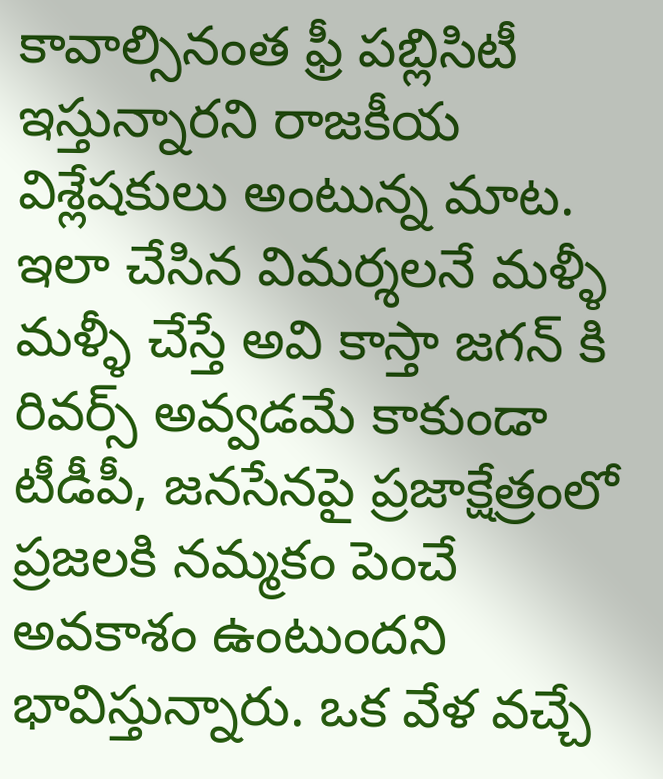కావాల్సినంత ఫ్రీ పబ్లిసిటీ ఇస్తున్నారని రాజకీయ విశ్లేషకులు అంటున్న మాట. ఇలా చేసిన విమర్శలనే మళ్ళీ మళ్ళీ చేస్తే అవి కాస్తా జగన్ కి రివర్స్ అవ్వడమే కాకుండా టీడీపీ, జనసేనపై ప్రజాక్షేత్రంలో ప్రజలకి నమ్మకం పెంచే అవకాశం ఉంటుందని భావిస్తున్నారు. ఒక వేళ వచ్చే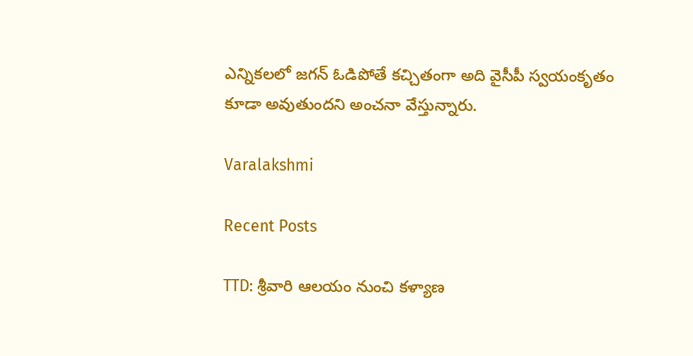ఎన్నికలలో జగన్ ఓడిపోతే కచ్చితంగా అది వైసీపీ స్వయంకృతం కూడా అవుతుందని అంచనా వేస్తున్నారు.

Varalakshmi

Recent Posts

TTD: శ్రీవారి ఆలయం నుంచి కళ్యాణ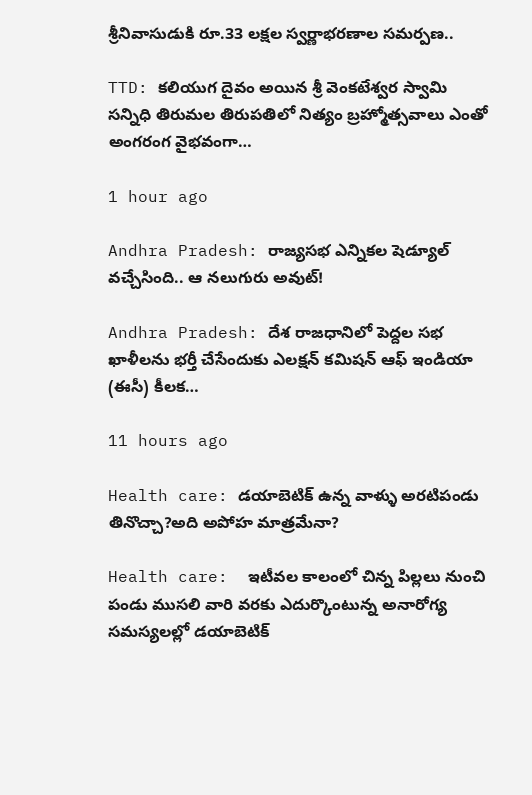శ్రీనివాసుడుకి రూ.33 లక్షల స్వర్ణాభరణాల సమర్పణ..

TTD: కలియుగ దైవం అయిన శ్రీ వెంకటేశ్వర స్వామి సన్నిధి తిరుమల తిరుపతిలో నిత్యం బ్రహ్మోత్సవాలు ఎంతో అంగరంగ వైభవంగా…

1 hour ago

Andhra Pradesh: రాజ్యసభ ఎన్నికల షెడ్యూల్ వచ్చేసింది.. ఆ నలుగురు అవుట్!

Andhra Pradesh: దేశ రాజధానిలో పెద్దల సభ ఖాళీలను భర్తీ చేసేందుకు ఎలక్షన్ కమిషన్ ఆఫ్ ఇండియా (ఈసీ) కీలక…

11 hours ago

Health care: డయాబెటిక్ ఉన్న వాళ్ళు అరటిపండు తినొచ్చా?అది అపోహ మాత్రమేనా?

Health care:  ఇటీవల కాలంలో చిన్న పిల్లలు నుంచి పండు ముసలి వారి వరకు ఎదుర్కొంటున్న అనారోగ్య సమస్యలల్లో డయాబెటిక్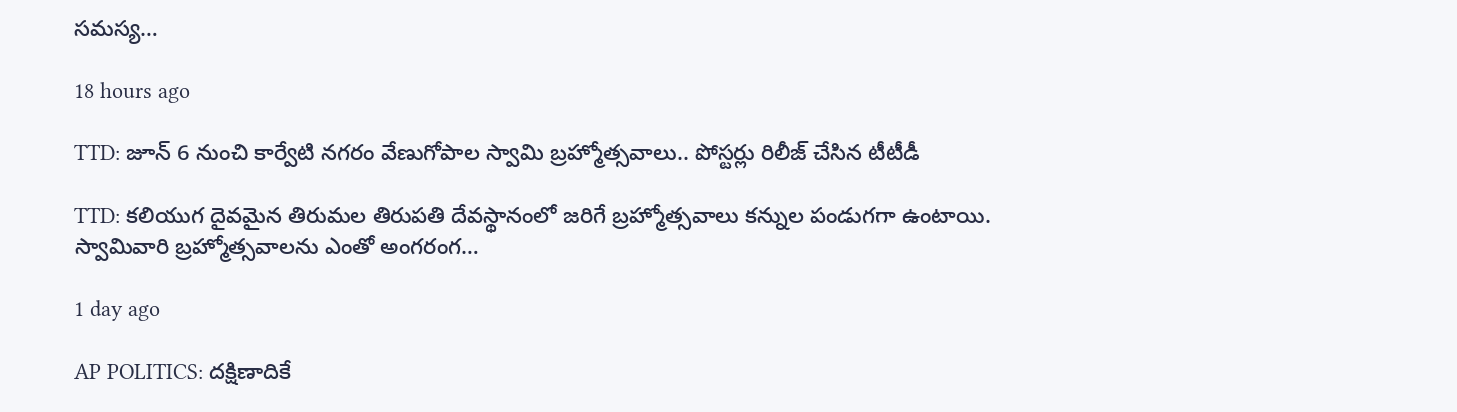సమస్య…

18 hours ago

TTD: జూన్ 6 నుంచి కార్వేటి నగరం వేణుగోపాల స్వామి బ్రహ్మోత్సవాలు.. పోస్టర్లు రిలీజ్ చేసిన టీటీడీ

TTD: కలియుగ దైవమైన తిరుమల తిరుపతి దేవస్థానంలో జరిగే బ్రహ్మోత్సవాలు కన్నుల పండుగగా ఉంటాయి. స్వామివారి బ్రహ్మోత్సవాలను ఎంతో అంగరంగ…

1 day ago

AP POLITICS: ద‌క్షిణాదికే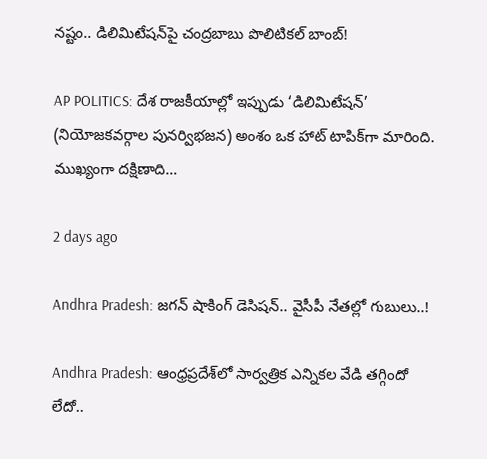న‌ష్టం.. డిలిమిటేషన్‌పై చంద్రబాబు పొలిటికల్ బాంబ్!

AP POLITICS: దేశ రాజకీయాల్లో ఇప్పుడు ‘డిలిమిటేషన్’ (నియోజకవర్గాల పునర్విభజన) అంశం ఒక హాట్ టాపిక్‌గా మారింది. ముఖ్యంగా దక్షిణాది…

2 days ago

Andhra Pradesh: జగన్ షాకింగ్ డెసిషన్.. వైసీపీ నేత‌ల్లో గుబులు..!

Andhra Pradesh: ఆంధ్రప్రదేశ్‌లో సార్వత్రిక ఎన్నికల వేడి తగ్గిందో లేదో..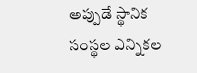అప్పుడే స్థానిక సంస్థల ఎన్నికల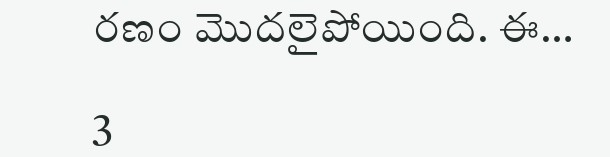రణం మొదలైపోయింది. ఈ…

3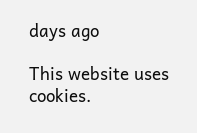days ago

This website uses cookies.